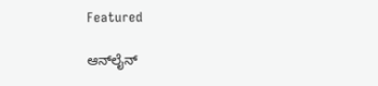Featured

ಆನ್‍ಲೈನ್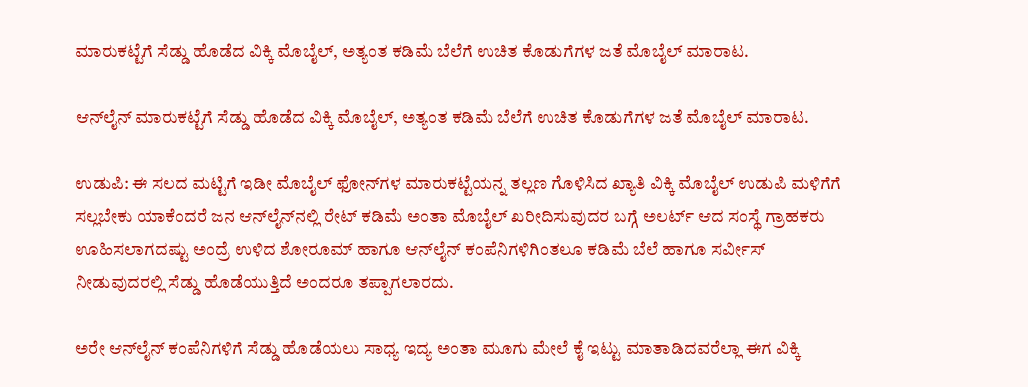ಮಾರುಕಟ್ಟೆಗೆ ಸೆಡ್ಡು ಹೊಡೆದ ವಿಕ್ಕಿ ಮೊಬೈಲ್, ಅತ್ಯಂತ ಕಡಿಮೆ ಬೆಲೆಗೆ ಉಚಿತ ಕೊಡುಗೆಗಳ ಜತೆ ಮೊಬೈಲ್ ಮಾರಾಟ.

ಆನ್‍ಲೈನ್ ಮಾರುಕಟ್ಟೆಗೆ ಸೆಡ್ಡು ಹೊಡೆದ ವಿಕ್ಕಿ ಮೊಬೈಲ್, ಅತ್ಯಂತ ಕಡಿಮೆ ಬೆಲೆಗೆ ಉಚಿತ ಕೊಡುಗೆಗಳ ಜತೆ ಮೊಬೈಲ್ ಮಾರಾಟ.

ಉಡುಪಿ: ಈ ಸಲದ ಮಟ್ಟಿಗೆ ಇಡೀ ಮೊಬೈಲ್ ಫೋನ್‍ಗಳ ಮಾರುಕಟ್ಟೆಯನ್ನ ತಲ್ಲಣ ಗೊಳಿಸಿದ ಖ್ಯಾತಿ ವಿಕ್ಕಿ ಮೊಬೈಲ್ ಉಡುಪಿ ಮಳಿಗೆಗೆ ಸಲ್ಲಬೇಕು ಯಾಕೆಂದರೆ ಜನ ಆನ್‍ಲೈನ್‍ನಲ್ಲಿ ರೇಟ್ ಕಡಿಮೆ ಅಂತಾ ಮೊಬೈಲ್ ಖರೀದಿಸುವುದರ ಬಗ್ಗೆ ಅಲರ್ಟ್ ಆದ ಸಂಸ್ಥೆ ಗ್ರಾಹಕರು ಊಹಿಸಲಾಗದಷ್ಟು ಅಂದ್ರೆ ಉಳಿದ ಶೋರೂಮ್ ಹಾಗೂ ಆನ್‍ಲೈನ್ ಕಂಪೆನಿಗಳಿಗಿಂತಲೂ ಕಡಿಮೆ ಬೆಲೆ ಹಾಗೂ ಸರ್ವೀಸ್ ನೀಡುವುದರಲ್ಲಿ ಸೆಡ್ಡು ಹೊಡೆಯುತ್ತಿದೆ ಅಂದರೂ ತಪ್ಪಾಗಲಾರದು.

ಅರೇ ಆನ್‍ಲೈನ್ ಕಂಪೆನಿಗಳಿಗೆ ಸೆಡ್ಡು ಹೊಡೆಯಲು ಸಾಧ್ಯ ಇದ್ಯ ಅಂತಾ ಮೂಗು ಮೇಲೆ ಕೈ ಇಟ್ಟು ಮಾತಾಡಿದವರೆಲ್ಲಾ ಈಗ ವಿಕ್ಕಿ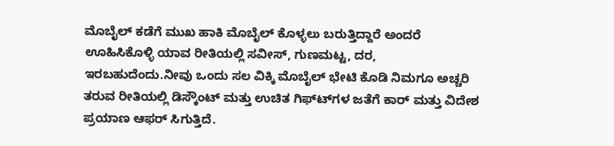ಮೊಬೈಲ್ ಕಡೆಗೆ ಮುಖ ಹಾಕಿ ಮೊಬೈಲ್ ಕೊಳ್ಳಲು ಬರುತ್ತಿದ್ದಾರೆ ಅಂದರೆ ಊಹಿಸಿಕೊಳ್ಳಿ ಯಾವ ರೀತಿಯಲ್ಲಿ ಸವೀಸ್, ಗುಣಮಟ್ಟ, ದರ, ಇರಬಹುದೆಂದು.ನೀವು ಒಂದು ಸಲ ವಿಕ್ಕಿ ಮೊಬೈಲ್ ಭೇಟಿ ಕೊಡಿ ನಿಮಗೂ ಅಚ್ಚರಿ ತರುವ ರೀತಿಯಲ್ಲಿ ಡಿಸ್ಕೌಂಟ್ ಮತ್ತು ಉಚಿತ ಗಿಫ್ಟ್‍ಗಳ ಜತೆಗೆ ಕಾರ್ ಮತ್ತು ವಿದೇಶ ಪ್ರಯಾಣ ಆಫರ್ ಸಿಗುತ್ತಿದೆ.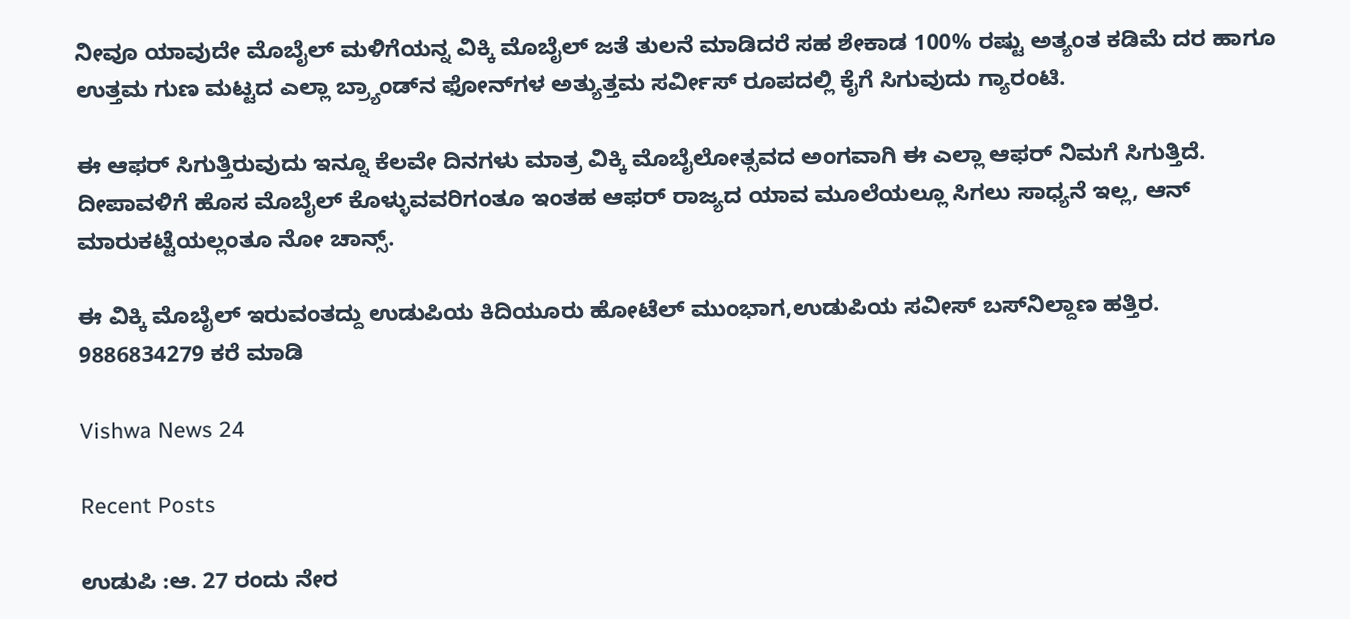ನೀವೂ ಯಾವುದೇ ಮೊಬೈಲ್ ಮಳಿಗೆಯನ್ನ ವಿಕ್ಕಿ ಮೊಬೈಲ್ ಜತೆ ತುಲನೆ ಮಾಡಿದರೆ ಸಹ ಶೇಕಾಡ 100% ರಷ್ಟು ಅತ್ಯಂತ ಕಡಿಮೆ ದರ ಹಾಗೂ ಉತ್ತಮ ಗುಣ ಮಟ್ಟದ ಎಲ್ಲಾ ಬ್ರ್ಯಾಂಡ್‍ನ ಫೋನ್‍ಗಳ ಅತ್ಯುತ್ತಮ ಸರ್ವೀಸ್ ರೂಪದಲ್ಲಿ ಕೈಗೆ ಸಿಗುವುದು ಗ್ಯಾರಂಟಿ.

ಈ ಆಫರ್ ಸಿಗುತ್ತಿರುವುದು ಇನ್ನೂ ಕೆಲವೇ ದಿನಗಳು ಮಾತ್ರ ವಿಕ್ಕಿ ಮೊಬೈಲೋತ್ಸವದ ಅಂಗವಾಗಿ ಈ ಎಲ್ಲಾ ಆಫರ್ ನಿಮಗೆ ಸಿಗುತ್ತಿದೆ. ದೀಪಾವಳಿಗೆ ಹೊಸ ಮೊಬೈಲ್ ಕೊಳ್ಳುವವರಿಗಂತೂ ಇಂತಹ ಆಫರ್ ರಾಜ್ಯದ ಯಾವ ಮೂಲೆಯಲ್ಲೂ ಸಿಗಲು ಸಾಧ್ಯನೆ ಇಲ್ಲ, ಆನ್ ಮಾರುಕಟ್ಟೆಯಲ್ಲಂತೂ ನೋ ಚಾನ್ಸ್.

ಈ ವಿಕ್ಕಿ ಮೊಬೈಲ್ ಇರುವಂತದ್ದು ಉಡುಪಿಯ ಕಿದಿಯೂರು ಹೋಟೆಲ್ ಮುಂಭಾಗ,ಉಡುಪಿಯ ಸವೀಸ್ ಬಸ್‍ನಿಲ್ದಾಣ ಹತ್ತಿರ.
9886834279 ಕರೆ ಮಾಡಿ

Vishwa News 24

Recent Posts

ಉಡುಪಿ :ಆ. 27 ರಂದು ನೇರ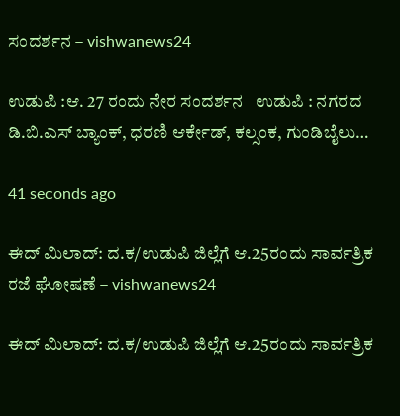ಸಂದರ್ಶನ – vishwanews24

ಉಡುಪಿ :ಆ. 27 ರಂದು ನೇರ ಸಂದರ್ಶನ   ಉಡುಪಿ : ನಗರದ ಡಿ.ಬಿ.ಎಸ್ ಬ್ಯಾಂಕ್, ಧರಣಿ ಆರ್ಕೇಡ್, ಕಲ್ಸಂಕ, ಗುಂಡಿಬೈಲು…

41 seconds ago

ಈದ್ ಮಿಲಾದ್: ದ.ಕ/ಉಡುಪಿ ಜಿಲ್ಲೆಗೆ ಆ.25ರಂದು ಸಾರ್ವತ್ರಿಕ ರಜೆ ಘೋಷಣೆ – vishwanews24

ಈದ್ ಮಿಲಾದ್: ದ.ಕ/ಉಡುಪಿ ಜಿಲ್ಲೆಗೆ ಆ.25ರಂದು ಸಾರ್ವತ್ರಿಕ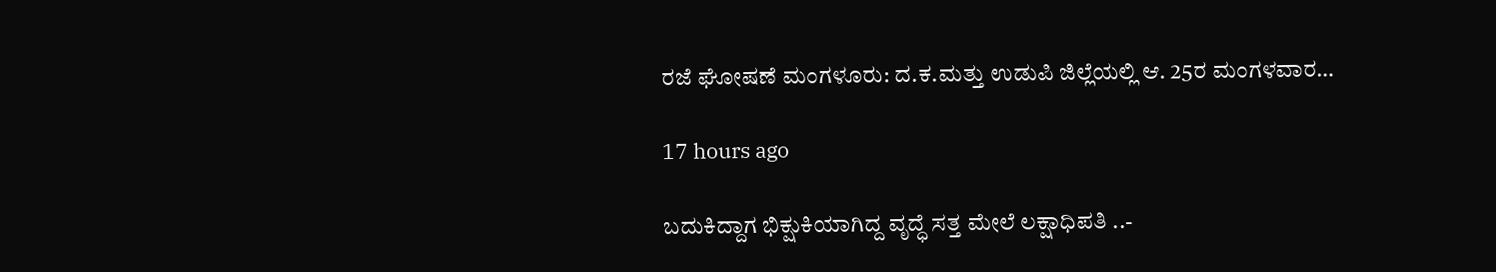ರಜೆ ಘೋಷಣೆ ಮಂಗಳೂರು: ದ.ಕ.ಮತ್ತು ಉಡುಪಿ ಜಿಲ್ಲೆಯಲ್ಲಿ ಆ. 25ರ ಮಂಗಳವಾರ…

17 hours ago

ಬದುಕಿದ್ದಾಗ ಭಿಕ್ಷುಕಿಯಾಗಿದ್ದ ವೃದ್ಧೆ ಸತ್ತ ಮೇಲೆ ಲಕ್ಷಾಧಿಪತಿ ..-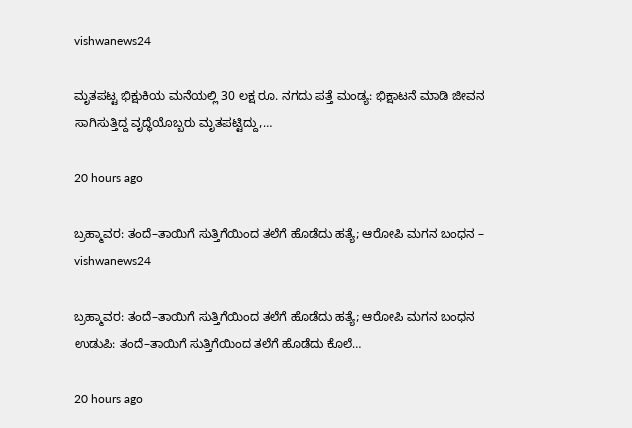vishwanews24

ಮೃತಪಟ್ಟ ಭಿಕ್ಷುಕಿಯ ಮನೆಯಲ್ಲಿ 30 ಲಕ್ಷ ರೂ. ನಗದು ಪತ್ತೆ ಮಂಡ್ಯ: ಭಿಕ್ಷಾಟನೆ ಮಾಡಿ ಜೀವನ ಸಾಗಿಸುತ್ತಿದ್ದ ವೃದ್ಧೆಯೊಬ್ಬರು ಮೃತಪಟ್ಟಿದ್ದು,…

20 hours ago

ಬ್ರಹ್ಮಾವರ: ತಂದೆ–ತಾಯಿಗೆ ಸುತ್ತಿಗೆಯಿಂದ ತಲೆಗೆ ಹೊಡೆದು ಹತ್ಯೆ; ಆರೋಪಿ ಮಗನ ಬಂಧನ – vishwanews24

ಬ್ರಹ್ಮಾವರ: ತಂದೆ–ತಾಯಿಗೆ ಸುತ್ತಿಗೆಯಿಂದ ತಲೆಗೆ ಹೊಡೆದು ಹತ್ಯೆ; ಆರೋಪಿ ಮಗನ ಬಂಧನ ಉಡುಪಿ: ತಂದೆ–ತಾಯಿಗೆ ಸುತ್ತಿಗೆಯಿಂದ ತಲೆಗೆ ಹೊಡೆದು ಕೊಲೆ…

20 hours ago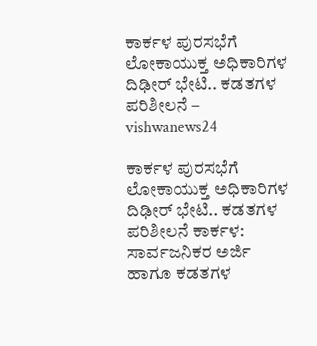ಕಾರ್ಕಳ ಪುರಸಭೆಗೆ ಲೋಕಾಯುಕ್ತ ಅಧಿಕಾರಿಗಳ ದಿಢೀರ್‌ ಭೇಟಿ.. ಕಡತಗಳ ಪರಿಶೀಲನೆ – vishwanews24

ಕಾರ್ಕಳ ಪುರಸಭೆಗೆ ಲೋಕಾಯುಕ್ತ ಅಧಿಕಾರಿಗಳ ದಿಢೀರ್‌ ಭೇಟಿ.. ಕಡತಗಳ ಪರಿಶೀಲನೆ ಕಾರ್ಕಳ: ಸಾರ್ವಜನಿಕರ ಅರ್ಜಿ ಹಾಗೂ ಕಡತಗಳ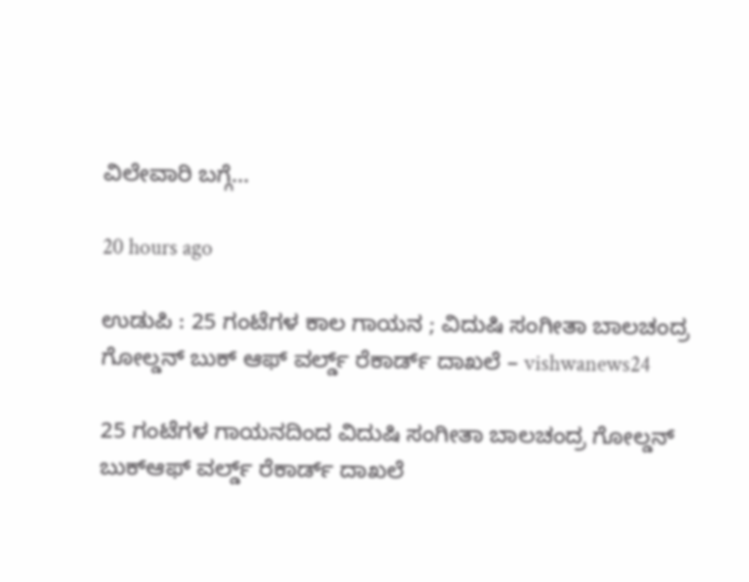ವಿಲೇವಾರಿ ಬಗ್ಗೆ…

20 hours ago

ಉಡುಪಿ : 25 ಗಂಟೆಗಳ ಕಾಲ ಗಾಯನ ; ವಿದುಷಿ ಸಂಗೀತಾ ಬಾಲಚಂದ್ರ ಗೋಲ್ಡನ್ ಬುಕ್ ಆಫ್ ವರ್ಲ್ಡ್ ರೆಕಾರ್ಡ್‌ ದಾಖಲೆ – vishwanews24

25 ಗಂಟೆಗಳ ಗಾಯನದಿಂದ ವಿದುಷಿ ಸಂಗೀತಾ ಬಾಲಚಂದ್ರ ಗೋಲ್ಡನ್‌ ಬುಕ್‌ಆಫ್‌ ವರ್ಲ್ಡ್ ರೆಕಾರ್ಡ್‌ ದಾಖಲೆ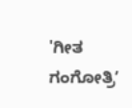'ಗೀತ ಗಂಗೋತ್ರಿʼ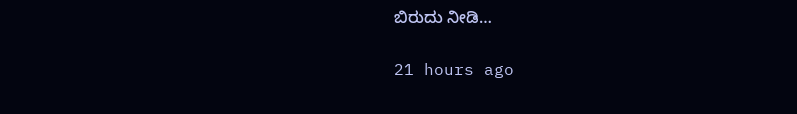ಬಿರುದು ನೀಡಿ…

21 hours ago